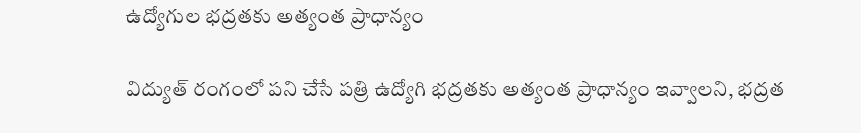ఉద్యోగుల భద్రతకు అత్యంత ప్రాధాన్యం

విద్యుత్‌ రంగంలో పని చేసే పత్రి ఉద్యోగి భద్రతకు అత్యంత ప్రాధాన్యం ఇవ్వాలని, భద్రత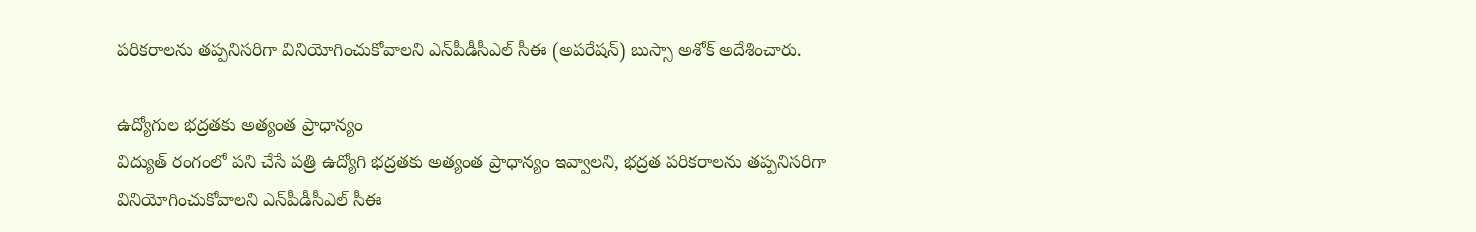పరికరాలను తప్పనిసరిగా వినియోగించుకోవాలని ఎన్‌పీడీసీఎల్‌ సీఈ (అపరేషన్‌) బుస్సా అశోక్‌ అదేశించారు.

ఉద్యోగుల భద్రతకు అత్యంత ప్రాధాన్యం
విద్యుత్‌ రంగంలో పని చేసే పత్రి ఉద్యోగి భద్రతకు అత్యంత ప్రాధాన్యం ఇవ్వాలని, భద్రత పరికరాలను తప్పనిసరిగా వినియోగించుకోవాలని ఎన్‌పీడీసీఎల్‌ సీఈ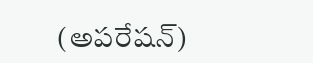(అపరేషన్‌)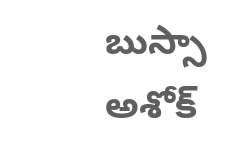బుస్సా అశోక్‌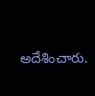అదేశించారు.